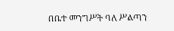በቤተ መንግሥት ባለ ሥልጣን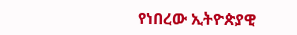የነበረው ኢትዮጵያዊ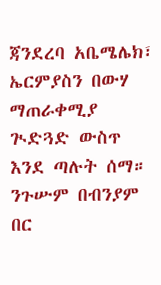ጃንደረባ አቤሜሌክ፣ ኤርምያስን በውሃ ማጠራቀሚያ ጒድጓድ ውስጥ እንደ ጣሉት ሰማ። ንጉሡም በብንያም በር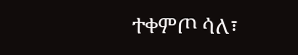ተቀምጦ ሳለ፣